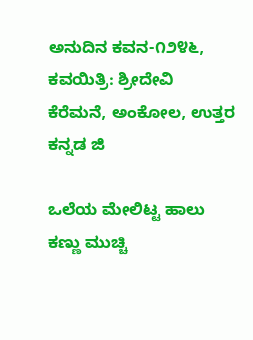ಅನುದಿನ ಕವನ-೧೨೪೬, ಕವಯಿತ್ರಿ: ಶ್ರೀದೇವಿ ಕೆರೆಮನೆ, ಅಂಕೋಲ, ಉತ್ತರ ಕನ್ನಡ ಜಿ

ಒಲೆಯ ಮೇಲಿಟ್ಟ ಹಾಲು
ಕಣ್ಣು ಮುಚ್ಚಿ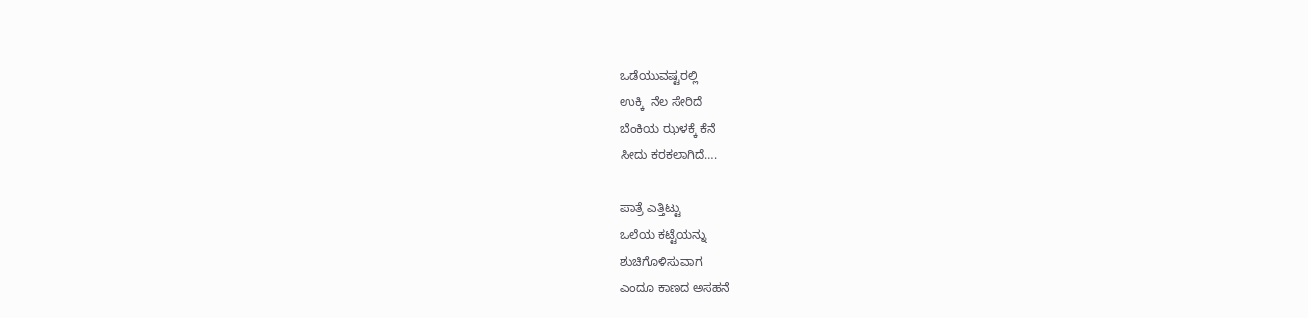ಒಡೆಯುವಷ್ಟರಲ್ಲಿ
ಉಕ್ಕಿ  ನೆಲ ಸೇರಿದೆ
ಬೆಂಕಿಯ ಝಳಕ್ಕೆ ಕೆನೆ
ಸೀದು ಕರಕಲಾಗಿದೆ….

ಪಾತ್ರೆ ಎತ್ತಿಟ್ಟು
ಒಲೆಯ ಕಟ್ಟೆಯನ್ನು
ಶುಚಿಗೊಳಿಸುವಾಗ
ಎಂದೂ ಕಾಣದ ಅಸಹನೆ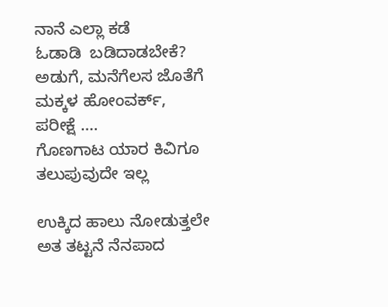ನಾನೆ ಎಲ್ಲಾ ಕಡೆ
ಓಡಾಡಿ  ಬಡಿದಾಡಬೇಕೆ?
ಅಡುಗೆ, ಮನೆಗೆಲಸ ಜೊತೆಗೆ
ಮಕ್ಕಳ ಹೋಂವರ್ಕ್, ಪರೀಕ್ಷೆ ….
ಗೊಣಗಾಟ ಯಾರ ಕಿವಿಗೂ
ತಲುಪುವುದೇ ಇಲ್ಲ

ಉಕ್ಕಿದ ಹಾಲು ನೋಡುತ್ತಲೇ
ಅತ ತಟ್ಟನೆ ನೆನಪಾದ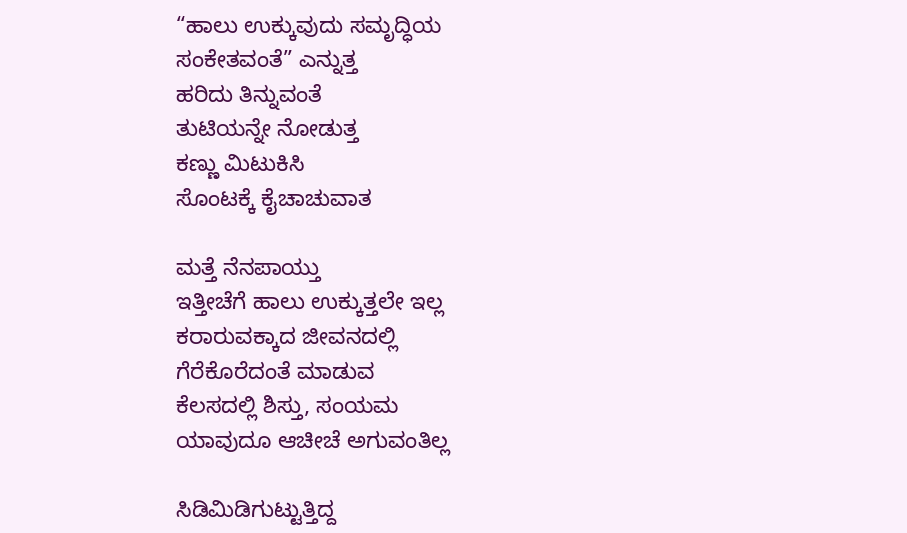“ಹಾಲು ಉಕ್ಕುವುದು ಸಮೃದ್ಧಿಯ
ಸಂಕೇತವಂತೆ” ಎನ್ನುತ್ತ
ಹರಿದು ತಿನ್ನುವಂತೆ
ತುಟಿಯನ್ನೇ ನೋಡುತ್ತ
ಕಣ್ಣು ಮಿಟುಕಿಸಿ
ಸೊಂಟಕ್ಕೆ ಕೈಚಾಚುವಾತ

ಮತ್ತೆ ನೆನಪಾಯ್ತು
ಇತ್ತೀಚೆಗೆ ಹಾಲು ಉಕ್ಕುತ್ತಲೇ ಇಲ್ಲ
ಕರಾರುವಕ್ಕಾದ ಜೀವನದಲ್ಲಿ
ಗೆರೆಕೊರೆದಂತೆ ಮಾಡುವ
ಕೆಲಸದಲ್ಲಿ ಶಿಸ್ತು, ಸಂಯಮ
ಯಾವುದೂ ಆಚೀಚೆ ಅಗುವಂತಿಲ್ಲ

ಸಿಡಿಮಿಡಿಗುಟ್ಟುತ್ತಿದ್ದ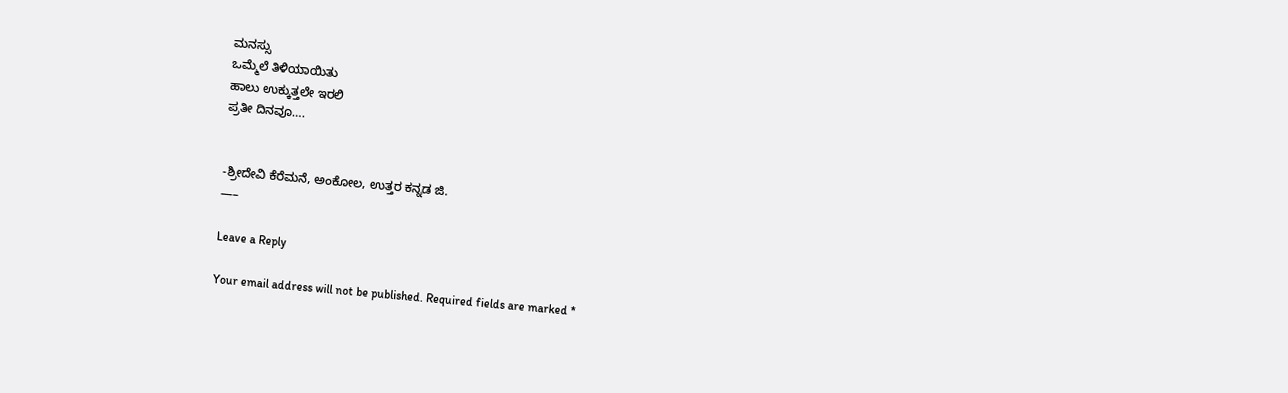ಮನಸ್ಸು
ಒಮ್ಮೆಲೆ ತಿಳಿಯಾಯಿತು
ಹಾಲು ಉಕ್ಕುತ್ತಲೇ ಇರಲಿ
ಪ್ರತೀ ದಿನವೂ….


-ಶ್ರೀದೇವಿ ಕೆರೆಮನೆ, ಅಂಕೋಲ, ಉತ್ತರ ಕನ್ನಡ ಜಿ.
—–

Leave a Reply

Your email address will not be published. Required fields are marked *